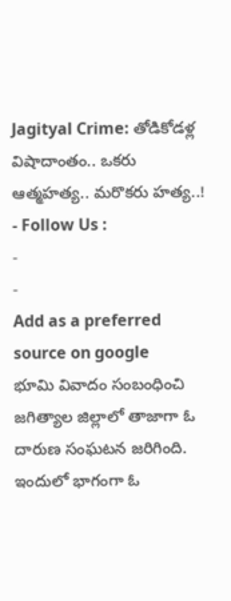Jagityal Crime: తోడికోడళ్ల విషాదాంతం.. ఒకరు ఆత్మహత్య.. మరొకరు హత్య..!
- Follow Us :
-
-
Add as a preferred
source on google
భూమి వివాదం సంబంధించి జగిత్యాల జిల్లాలో తాజాగా ఓ దారుణ సంఘటన జరిగింది. ఇందులో భాగంగా ఓ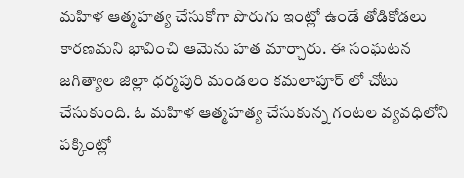మహిళ ఆత్మహత్య చేసుకోగా పొరుగు ఇంట్లో ఉండే తోడికోడలు కారణమని భావించి ఆమెను హత మార్చారు. ఈ సంఘటన జగిత్యాల జిల్లా ధర్మపురి మండలం కమలాపూర్ లో చోటు చేసుకుంది. ఓ మహిళ ఆత్మహత్య చేసుకున్న గంటల వ్యవధిలోని పక్కింట్లో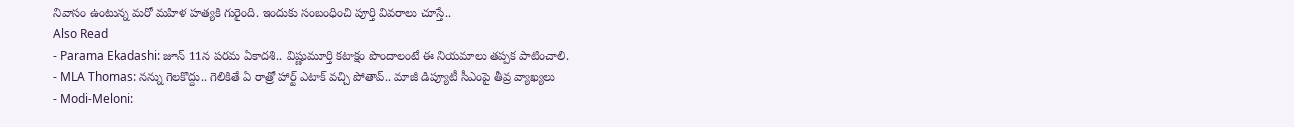నివాసం ఉంటున్న మరో మహిళ హత్యకి గురైంది. ఇందుకు సంబంధించి పూర్తి వివరాలు చూస్తే..
Also Read
- Parama Ekadashi: జూన్ 11న పరమ ఏకాదశి.. విష్ణుమూర్తి కటాక్షం పొందాలంటే ఈ నియమాలు తప్పక పాటించాలి.
- MLA Thomas: నన్ను గెలకొద్దు.. గెలికితే ఏ రాత్రో హార్ట్ ఎటాక్ వచ్చి పోతావ్.. మాజీ డిప్యూటీ సీఎంపై తీవ్ర వ్యాఖ్యలు
- Modi-Meloni: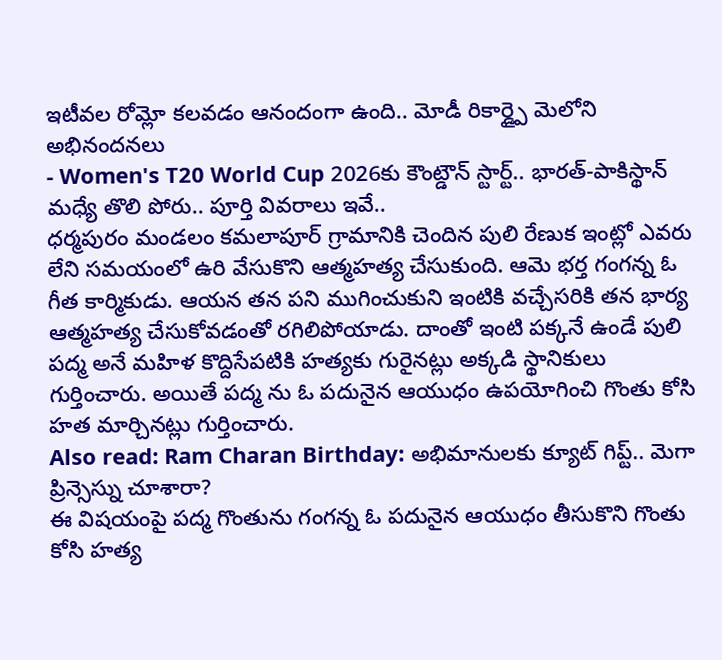ఇటీవల రోమ్లో కలవడం ఆనందంగా ఉంది.. మోడీ రికార్డ్పై మెలోని అభినందనలు
- Women's T20 World Cup 2026కు కౌంట్డౌన్ స్టార్ట్.. భారత్-పాకిస్థాన్ మధ్యే తొలి పోరు.. పూర్తి వివరాలు ఇవే..
ధర్మపురం మండలం కమలాపూర్ గ్రామానికి చెందిన పులి రేణుక ఇంట్లో ఎవరు లేని సమయంలో ఉరి వేసుకొని ఆత్మహత్య చేసుకుంది. ఆమె భర్త గంగన్న ఓ గీత కార్మికుడు. ఆయన తన పని ముగించుకుని ఇంటికి వచ్చేసరికి తన భార్య ఆత్మహత్య చేసుకోవడంతో రగిలిపోయాడు. దాంతో ఇంటి పక్కనే ఉండే పులి పద్మ అనే మహిళ కొద్దిసేపటికి హత్యకు గురైనట్లు అక్కడి స్థానికులు గుర్తించారు. అయితే పద్మ ను ఓ పదునైన ఆయుధం ఉపయోగించి గొంతు కోసి హత మార్చినట్లు గుర్తించారు.
Also read: Ram Charan Birthday: అభిమానులకు క్యూట్ గిప్ట్.. మెగా ప్రిన్సెస్ను చూశారా?
ఈ విషయంపై పద్మ గొంతును గంగన్న ఓ పదునైన ఆయుధం తీసుకొని గొంతు కోసి హత్య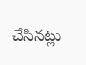చేసినట్లు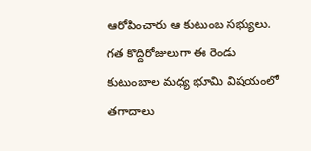ఆరోపించారు ఆ కుటుంబ సభ్యులు. గత కొద్దిరోజులుగా ఈ రెండు కుటుంబాల మధ్య భూమి విషయంలో తగాదాలు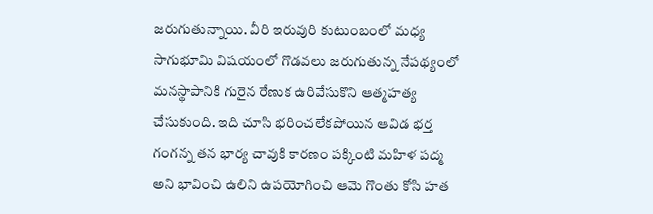జరుగుతున్నాయి. వీరి ఇరువురి కుటుంబంలో మధ్య సాగుభూమి విషయంలో గొడవలు జరుగుతున్న నేపథ్యంలో మనస్థాపానికి గురైన రేణుక ఉరివేసుకొని ఆత్మహత్య చేసుకుంది. ఇది చూసి భరించలేకపోయిన ఆవిడ భర్త గంగన్న తన భార్య చావుకి కారణం పక్కింటి మహిళ పద్మ అని భావించి ఉలిని ఉపయోగించి ఆమె గొంతు కోసి హత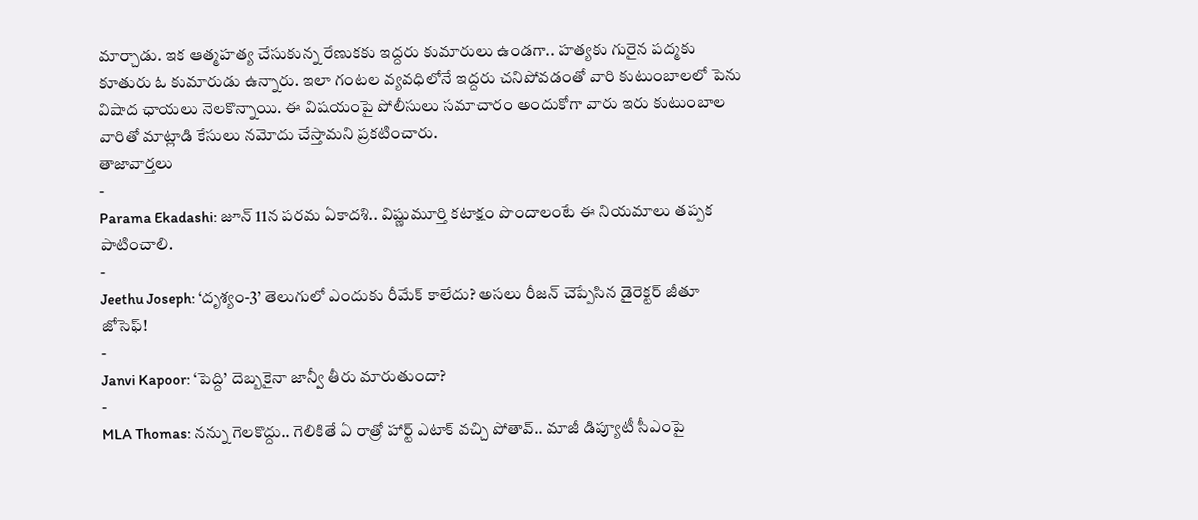మార్చాడు. ఇక ఆత్మహత్య చేసుకున్న రేణుకకు ఇద్దరు కుమారులు ఉండగా.. హత్యకు గురైన పద్మకు కూతురు ఓ కుమారుడు ఉన్నారు. ఇలా గంటల వ్యవధిలోనే ఇద్దరు చనిపోవడంతో వారి కుటుంబాలలో పెను విషాద ఛాయలు నెలకొన్నాయి. ఈ విషయంపై పోలీసులు సమాచారం అందుకోగా వారు ఇరు కుటుంబాల వారితో మాట్లాడి కేసులు నమోదు చేస్తామని ప్రకటించారు.
తాజావార్తలు
-
Parama Ekadashi: జూన్ 11న పరమ ఏకాదశి.. విష్ణుమూర్తి కటాక్షం పొందాలంటే ఈ నియమాలు తప్పక పాటించాలి.
-
Jeethu Joseph: ‘దృశ్యం-3’ తెలుగులో ఎందుకు రీమేక్ కాలేదు? అసలు రీజన్ చెప్పేసిన డైరెక్టర్ జీతూ జోసెఫ్!
-
Janvi Kapoor: ‘పెద్ది’ దెబ్బకైనా జాన్వీ తీరు మారుతుందా?
-
MLA Thomas: నన్ను గెలకొద్దు.. గెలికితే ఏ రాత్రో హార్ట్ ఎటాక్ వచ్చి పోతావ్.. మాజీ డిప్యూటీ సీఎంపై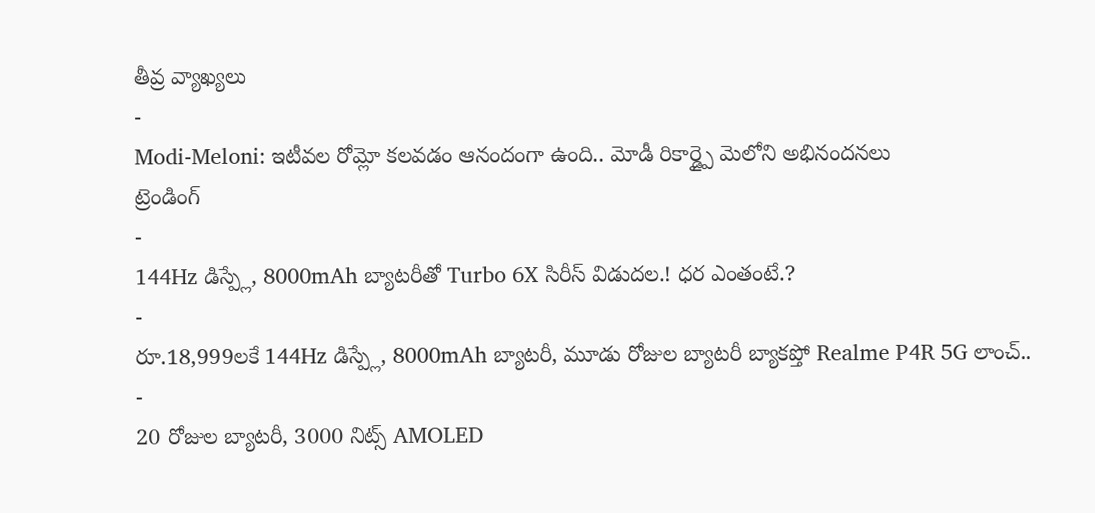తీవ్ర వ్యాఖ్యలు
-
Modi-Meloni: ఇటీవల రోమ్లో కలవడం ఆనందంగా ఉంది.. మోడీ రికార్డ్పై మెలోని అభినందనలు
ట్రెండింగ్
-
144Hz డిస్ప్లే, 8000mAh బ్యాటరీతో Turbo 6X సిరీస్ విడుదల.! ధర ఎంతంటే.?
-
రూ.18,999లకే 144Hz డిస్ప్లే, 8000mAh బ్యాటరీ, మూడు రోజుల బ్యాటరీ బ్యాకప్తో Realme P4R 5G లాంచ్..
-
20 రోజుల బ్యాటరీ, 3000 నిట్స్ AMOLED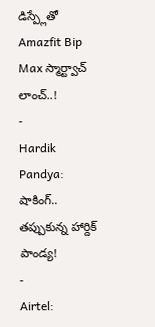డిస్ప్లేతో Amazfit Bip Max స్మార్ట్వాచ్ లాంచ్..!
-
Hardik Pandya: షాకింగ్.. తప్పుకున్న హార్దిక్ పాండ్య!
-
Airtel: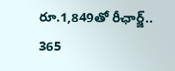రూ.1,849తో రీఛార్జ్.. 365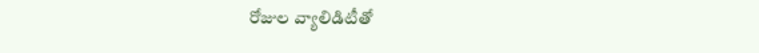రోజుల వ్యాలిడిటీతో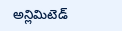అన్లిమిటెడ్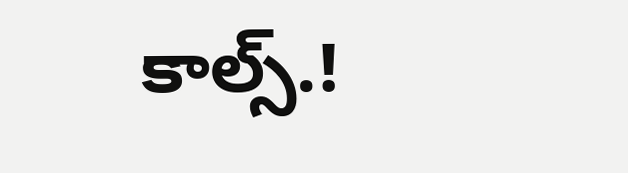కాల్స్.!